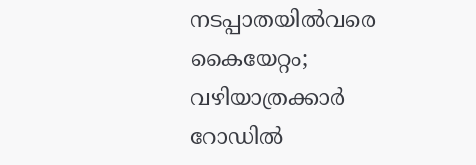നടപ്പാതയിൽവരെ കൈയേറ്റം; വഴിയാത്രക്കാർ റോഡിൽ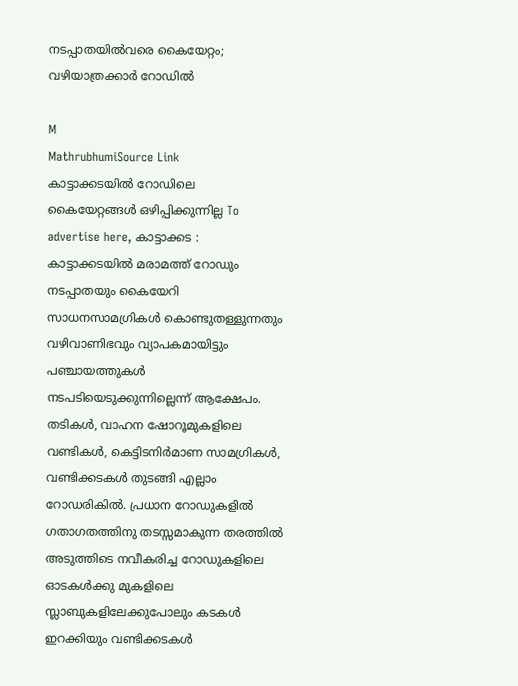നടപ്പാതയിൽവരെ കൈയേറ്റം; വഴിയാത്രക്കാർ റോഡിൽ

M
MathrubhumiSource Link
കാട്ടാക്കടയിൽ റോഡിലെ കൈയേറ്റങ്ങൾ ഒഴിപ്പിക്കുന്നില്ല To advertise here, കാട്ടാക്കട : കാട്ടാക്കടയിൽ മരാമത്ത് റോഡും നടപ്പാതയും കൈയേറി സാധനസാമഗ്രികൾ കൊണ്ടുതള്ളുന്നതും വഴിവാണിഭവും വ്യാപകമായിട്ടും പഞ്ചായത്തുകൾ നടപടിയെടുക്കുന്നില്ലെന്ന് ആക്ഷേപം. തടികൾ, വാഹന ഷോറൂമുകളിലെ വണ്ടികൾ, കെട്ടിടനിർമാണ സാമഗ്രികൾ, വണ്ടിക്കടകൾ തുടങ്ങി എല്ലാം റോഡരികിൽ. പ്രധാന റോഡുകളിൽ ഗതാഗതത്തിനു തടസ്സമാകുന്ന തരത്തിൽ അടുത്തിടെ നവീകരിച്ച റോഡുകളിലെ ഓടകൾക്കു മുകളിലെ സ്ലാബുകളിലേക്കുപോലും കടകൾ ഇറക്കിയും വണ്ടിക്കടകൾ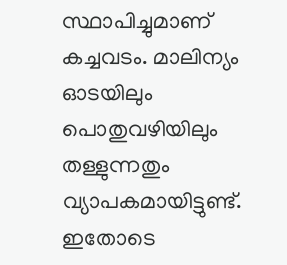സ്ഥാപിച്ചുമാണ് കച്ചവടം. മാലിന്യം ഓടയിലും പൊതുവഴിയിലും തള്ളുന്നതും വ്യാപകമായിട്ടുണ്ട്. ഇതോടെ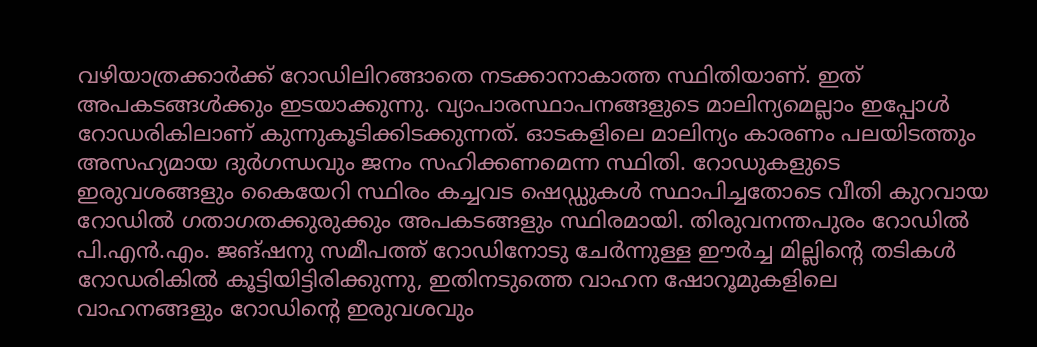വഴിയാത്രക്കാർക്ക് റോഡിലിറങ്ങാതെ നടക്കാനാകാത്ത സ്ഥിതിയാണ്. ഇത് അപകടങ്ങൾക്കും ഇടയാക്കുന്നു. വ്യാപാരസ്ഥാപനങ്ങളുടെ മാലിന്യമെല്ലാം ഇപ്പോൾ റോഡരികിലാണ് കുന്നുകൂടിക്കിടക്കുന്നത്. ഓടകളിലെ മാലിന്യം കാരണം പലയിടത്തും അസഹ്യമായ ദുർഗന്ധവും ജനം സഹിക്കണമെന്ന സ്ഥിതി. റോഡുകളുടെ ഇരുവശങ്ങളും കൈയേറി സ്ഥിരം കച്ചവട ഷെഡ്ഡുകൾ സ്ഥാപിച്ചതോടെ വീതി കുറവായ റോഡിൽ ഗതാഗതക്കുരുക്കും അപകടങ്ങളും സ്ഥിരമായി. തിരുവനന്തപുരം റോഡിൽ പി.എൻ.എം. ജങ്ഷനു സമീപത്ത് റോഡിനോടു ചേർന്നുള്ള ഈർച്ച മില്ലിന്റെ തടികൾ റോഡരികിൽ കൂട്ടിയിട്ടിരിക്കുന്നു, ഇതിനടുത്തെ വാഹന ഷോറൂമുകളിലെ വാഹനങ്ങളും റോഡിന്റെ ഇരുവശവും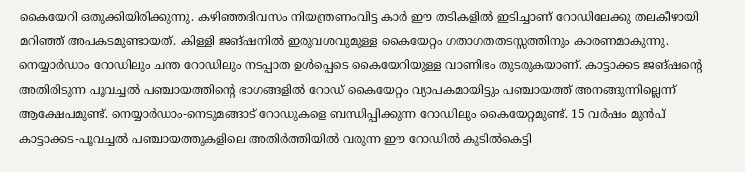കൈയേറി ഒതുക്കിയിരിക്കുന്നു. കഴിഞ്ഞദിവസം നിയന്ത്രണംവിട്ട കാർ ഈ തടികളിൽ ഇടിച്ചാണ് റോഡിലേക്കു തലകീഴായി മറിഞ്ഞ് അപകടമുണ്ടായത്. കിള്ളി ജങ്ഷനിൽ ഇരുവശവുമുള്ള കൈയേറ്റം ഗതാഗതതടസ്സത്തിനും കാരണമാകുന്നു. നെയ്യാർഡാം റോഡിലും ചന്ത റോഡിലും നടപ്പാത ഉൾപ്പെടെ കൈയേറിയുള്ള വാണിഭം തുടരുകയാണ്. കാട്ടാക്കട ജങ്ഷന്റെ അതിരിടുന്ന പൂവച്ചൽ പഞ്ചായത്തിന്റെ ഭാഗങ്ങളിൽ റോഡ് കൈയേറ്റം വ്യാപകമായിട്ടും പഞ്ചായത്ത് അനങ്ങുന്നില്ലെന്ന് ആക്ഷേപമുണ്ട്. നെയ്യാർഡാം-നെടുമങ്ങാട് റോഡുകളെ ബന്ധിപ്പിക്കുന്ന റോഡിലും കൈയേറ്റമുണ്ട്. 15 വർഷം മുൻപ്‌ കാട്ടാക്കട-പൂവച്ചൽ പഞ്ചായത്തുകളിലെ അതിർത്തിയിൽ വരുന്ന ഈ റോഡിൽ കുടിൽകെട്ടി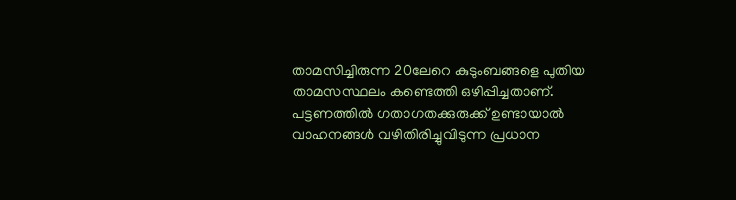താമസിച്ചിരുന്ന 20ലേറെ കുടുംബങ്ങളെ പുതിയ താമസസ്ഥലം കണ്ടെത്തി ഒഴിപ്പിച്ചതാണ്. പട്ടണത്തിൽ ഗതാഗതക്കുരുക്ക് ഉണ്ടായാൽ വാഹനങ്ങൾ വഴിതിരിച്ചുവിടുന്ന പ്രധാന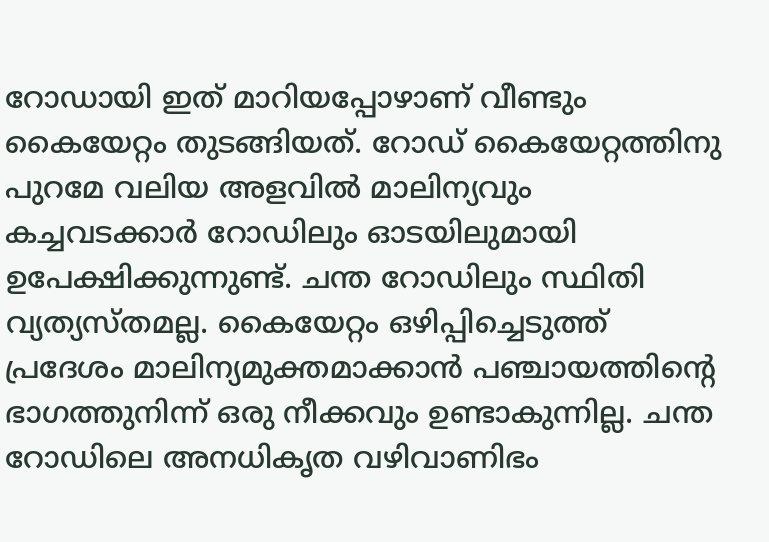റോഡായി ഇത് മാറിയപ്പോഴാണ് വീണ്ടും കൈയേറ്റം തുടങ്ങിയത്. റോഡ് കൈയേറ്റത്തിനു പുറമേ വലിയ അളവിൽ മാലിന്യവും കച്ചവടക്കാർ റോഡിലും ഓടയിലുമായി ഉപേക്ഷിക്കുന്നുണ്ട്. ചന്ത റോഡിലും സ്ഥിതി വ്യത്യസ്തമല്ല. കൈയേറ്റം ഒഴിപ്പിച്ചെടുത്ത് പ്രദേശം മാലിന്യമുക്തമാക്കാൻ പഞ്ചായത്തിന്റെ ഭാഗത്തുനിന്ന്‌ ഒരു നീക്കവും ഉണ്ടാകുന്നില്ല. ചന്ത റോഡിലെ അനധികൃത വഴിവാണിഭം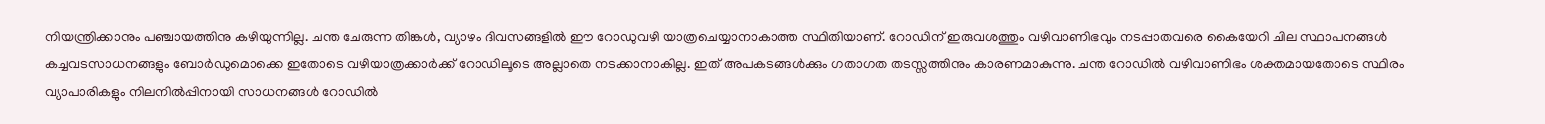നിയന്ത്രിക്കാനും പഞ്ചായത്തിനു കഴിയുന്നില്ല. ചന്ത ചേരുന്ന തിങ്കൾ, വ്യാഴം ദിവസങ്ങളിൽ ഈ റോഡുവഴി യാത്രചെയ്യാനാകാത്ത സ്ഥിതിയാണ്. റോഡിന് ഇരുവശത്തും വഴിവാണിഭവും നടപ്പാതവരെ കൈയേറി ചില സ്ഥാപനങ്ങൾ കച്ചവടസാധനങ്ങളും ബോർഡുമൊക്കെ ഇതോടെ വഴിയാത്രക്കാർക്ക് റോഡിലൂടെ അല്ലാതെ നടക്കാനാകില്ല. ഇത് അപകടങ്ങൾക്കും ഗതാഗത തടസ്സത്തിനും കാരണമാകുന്നു. ചന്ത റോഡിൽ വഴിവാണിഭം ശക്തമായതോടെ സ്ഥിരം വ്യാപാരികളും നിലനിൽപ്പിനായി സാധനങ്ങൾ റോഡിൽ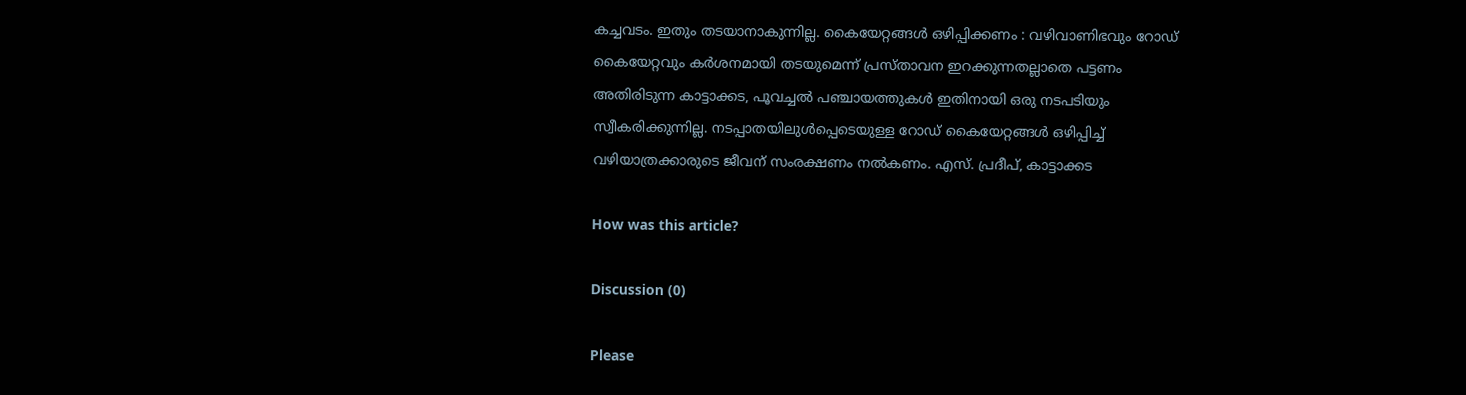കച്ചവടം. ഇതും തടയാനാകുന്നില്ല. കൈയേറ്റങ്ങൾ ഒഴിപ്പിക്കണം : വഴിവാണിഭവും റോഡ് കൈയേറ്റവും കർശനമായി തടയുമെന്ന് പ്രസ്താവന ഇറക്കുന്നതല്ലാതെ പട്ടണം അതിരിടുന്ന കാട്ടാക്കട, പൂവച്ചൽ പഞ്ചായത്തുകൾ ഇതിനായി ഒരു നടപടിയും സ്വീകരിക്കുന്നില്ല. നടപ്പാതയിലുൾപ്പെടെയുള്ള റോഡ് കൈയേറ്റങ്ങൾ ഒഴിപ്പിച്ച് വഴിയാത്രക്കാരുടെ ജീവന് സംരക്ഷണം നൽകണം. എസ്. പ്രദീപ്, കാട്ടാക്കട

How was this article?

Discussion (0)

Please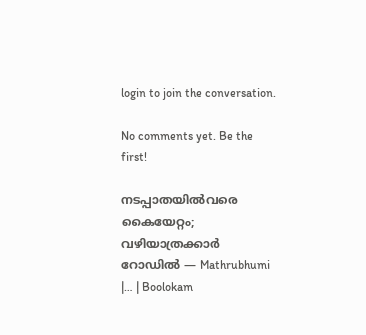login to join the conversation.

No comments yet. Be the first!

നടപ്പാതയിൽവരെ കൈയേറ്റം; വഴിയാത്രക്കാർ റോഡിൽ — Mathrubhumi |… | Boolokam